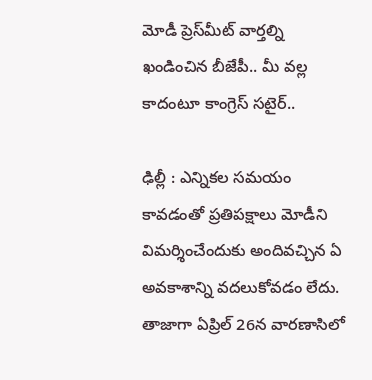మోడీ ప్రెస్‌మీట్ వార్తల్ని ఖండించిన బీజేపీ.. మీ వల్ల కాదంటూ కాంగ్రెస్ సటైర్..

ఢిల్లీ : ఎన్నికల సమయం కావడంతో ప్రతిపక్షాలు మోడీని విమర్శించేందుకు అందివచ్చిన ఏ అవకాశాన్ని వదలుకోవడం లేదు. తాజాగా ఏప్రిల్ 26న వారణాసిలో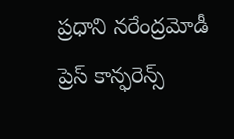ప్రధాని నరేంద్రమోడీ ప్రెస్ కాన్ఫరెన్స్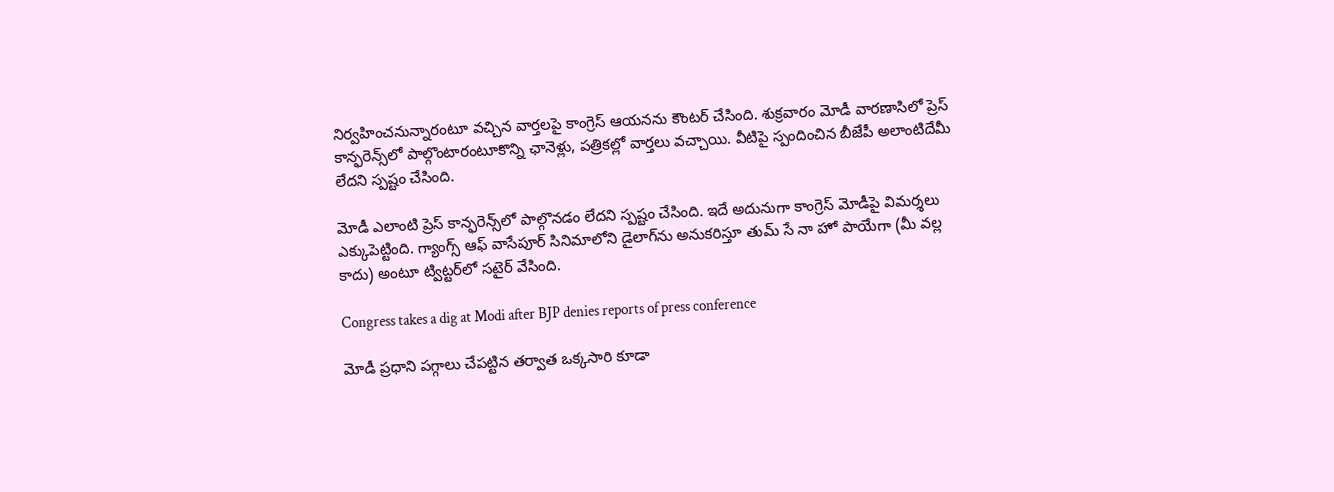నిర్వహించనున్నారంటూ వచ్చిన వార్తలపై కాంగ్రెస్ ఆయనను కౌంటర్ చేసింది. శుక్రవారం మోడీ వారణాసిలో ప్రెస్ కాన్ఫరెన్స్‌లో పాల్గొంటారంటూకొన్ని ఛానెళ్లు, పత్రికల్లో వార్తలు వచ్చాయి. వీటిపై స్పందించిన బీజేపీ అలాంటిదేమీ లేదని స్పష్టం చేసింది.

మోడీ ఎలాంటి ప్రెస్ కాన్ఫరెన్స్‌లో పాల్గొనడం లేదని స్పష్టం చేసింది. ఇదే అదునుగా కాంగ్రెస్ మోడీపై విమర్శలు ఎక్కుపెట్టింది. గ్యాంగ్స్ ఆఫ్ వాసేపూర్ సినిమాలోని డైలాగ్‌ను అనుకరిస్తూ తుమ్ సే నా హో పాయేగా (మీ వల్ల కాదు) అంటూ ట్విట్టర్‌లో సటైర్ వేసింది.

Congress takes a dig at Modi after BJP denies reports of press conference

మోడీ ప్రధాని పగ్గాలు చేపట్టిన తర్వాత ఒక్కసారి కూడా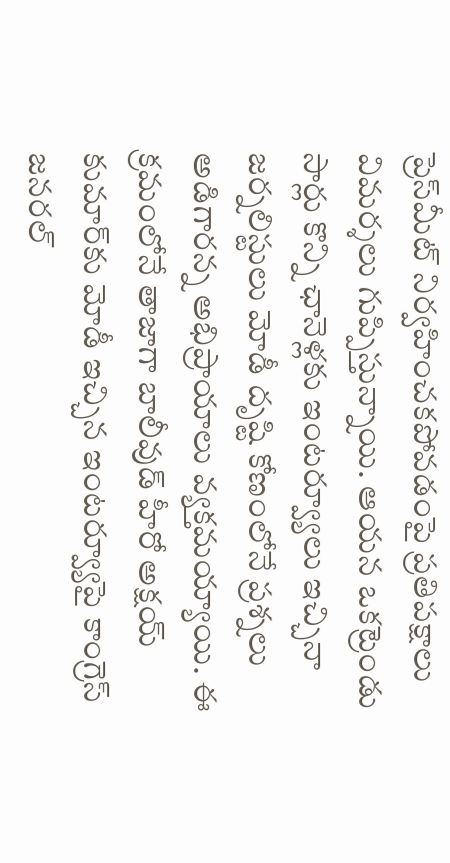ప్రెస్‌మీట్ నిర్వహించకపోవడంపై ప్రతిపక్షాలు విమర్శలు గుప్పిస్తున్నాయి. ఆయన ఒకట్రెండు సార్లు కొన్ని ఛానెళ్లకు ఇంటర్వ్యూలు ఇచ్చినా జర్నలిస్టులు మోడీ దృష్టి కోణంలోనే ప్రశ్నలు అడిగారన్న అభిప్రాయాలు వ్యక్తమయ్యాయి. ఈ క్రమంలోనే తాజాగా బాలీవుడ్ హీరో అక్షయ్ కుమార్‌కు మోడీ ఇచ్చిన ఇంటర్వ్యూపై కాంగ్రెస్ జనరల్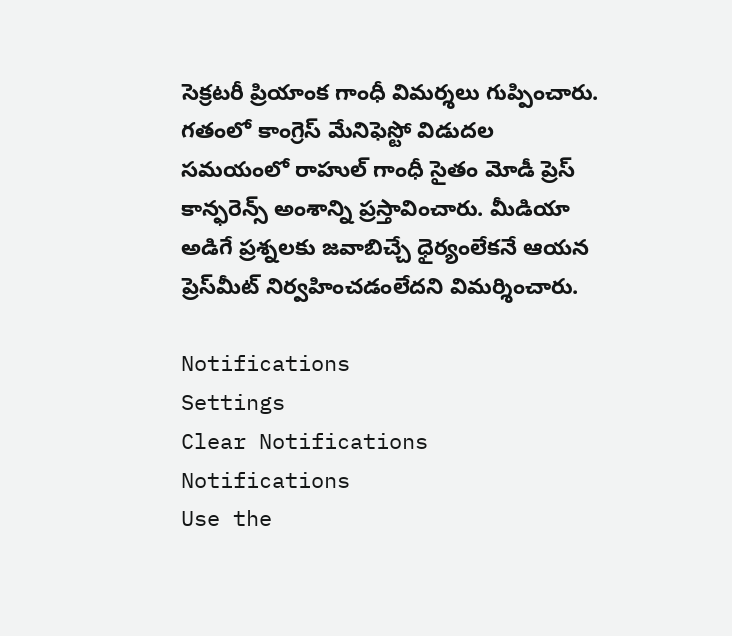సెక్రటరీ ప్రియాంక గాంధీ విమర్శలు గుప్పించారు. గతంలో కాంగ్రెస్ మేనిఫెస్టో విడుదల సమయంలో రాహుల్ గాంధీ సైతం మోడీ ప్రెస్ కాన్ఫరెన్స్ అంశాన్ని ప్రస్తావించారు. మీడియా అడిగే ప్రశ్నలకు జవాబిచ్చే ధైర్యంలేకనే ఆయన ప్రెస్‌మీట్ నిర్వహించడంలేదని విమర్శించారు.

Notifications
Settings
Clear Notifications
Notifications
Use the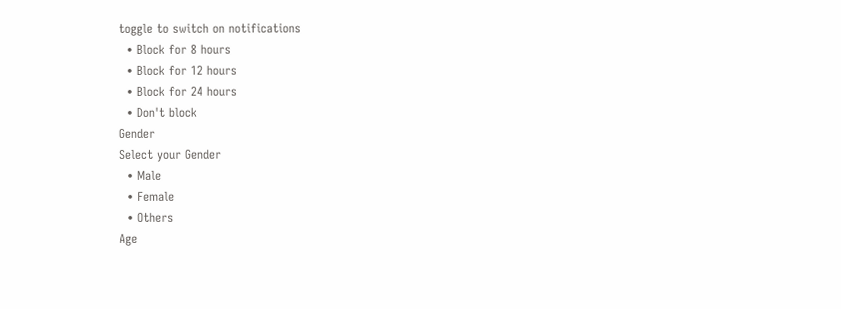toggle to switch on notifications
  • Block for 8 hours
  • Block for 12 hours
  • Block for 24 hours
  • Don't block
Gender
Select your Gender
  • Male
  • Female
  • Others
Age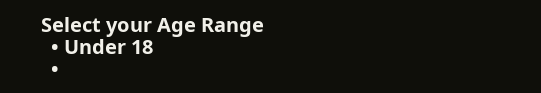Select your Age Range
  • Under 18
  •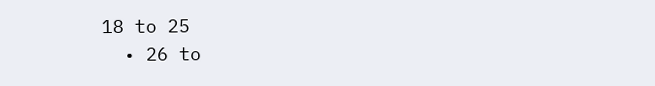18 to 25
  • 26 to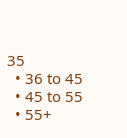35
  • 36 to 45
  • 45 to 55
  • 55+